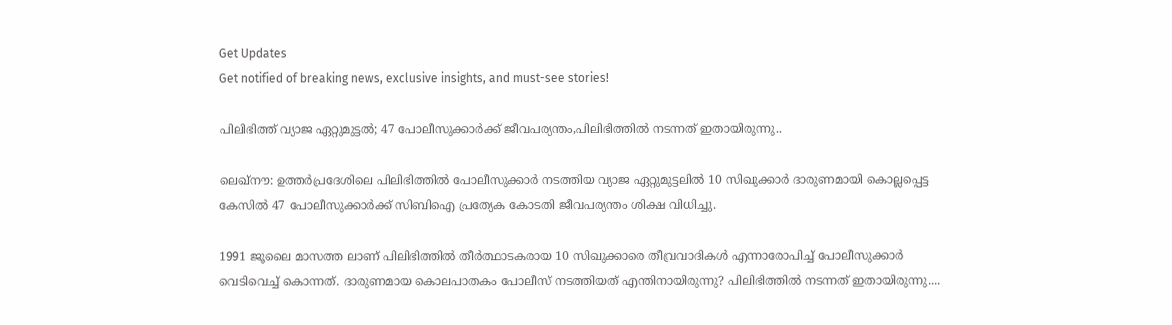Get Updates
Get notified of breaking news, exclusive insights, and must-see stories!

പിലിഭിത്ത് വ്യാജ ഏറ്റുമുട്ടല്‍; 47 പോലീസുക്കാര്‍ക്ക് ജീവപര്യന്തം,പിലിഭിത്തില്‍ നടന്നത് ഇതായിരുന്നു..

ലെഖ്‌നൗ: ഉത്തര്‍പ്രദേശിലെ പിലിഭിത്തില്‍ പോലീസുക്കാര്‍ നടത്തിയ വ്യാജ ഏറ്റുമുട്ടലില്‍ 10 സിഖുക്കാര്‍ ദാരുണമായി കൊല്ലപ്പെട്ട കേസില്‍ 47 പോലീസുക്കാര്‍ക്ക് സിബിഐ പ്രത്യേക കോടതി ജീവപര്യന്തം ശിക്ഷ വിധിച്ചു.

1991 ജൂലൈ മാസത്ത ലാണ് പിലിഭിത്തില്‍ തീര്‍ത്ഥാടകരായ 10 സിഖുക്കാരെ തീവ്രവാദികള്‍ എന്നാരോപിച്ച് പോലീസുക്കാര്‍ വെടിവെച്ച് കൊന്നത്. ദാരുണമായ കൊലപാതകം പോലീസ് നടത്തിയത് എന്തിനായിരുന്നു? പിലിഭിത്തില്‍ നടന്നത് ഇതായിരുന്നു....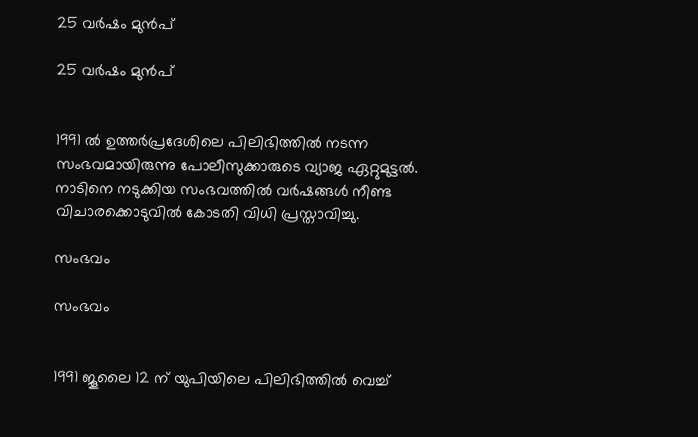25 വര്‍ഷം മുന്‍പ്

25 വര്‍ഷം മുന്‍പ്


1991 ല്‍ ഉത്തര്‍പ്രദേശിലെ പിലിഭിത്തില്‍ നടന്ന സംഭവമായിരുന്നു പോലീസുക്കാരുടെ വ്യാജ ഏറ്റുമുട്ടല്‍. നാടിനെ നടുക്കിയ സംഭവത്തില്‍ വര്‍ഷങ്ങള്‍ നീണ്ട വിചാരക്കൊടുവില്‍ കോടതി വിധി പ്രസ്താവിച്ചു.

സംഭവം

സംഭവം


1991 ജൂലൈ 12 ന് യുപിയിലെ പിലിഭിത്തില്‍ വെച്ച്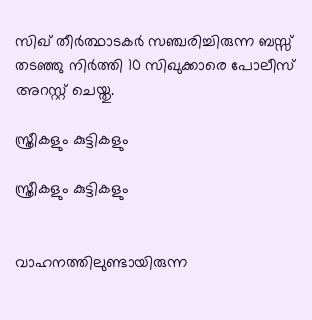സിഖ് തീര്‍ത്ഥാടകര്‍ സഞ്ചരിച്ചിരുന്ന ബസ്സ് തടഞ്ഞു നിര്‍ത്തി 10 സിഖുക്കാരെ പോലീസ് അറസ്റ്റ് ചെയ്തു.

സ്ത്രീകളും കുട്ടികളും

സ്ത്രീകളും കുട്ടികളും


വാഹനത്തിലുണ്ടായിരുന്ന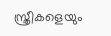സ്ത്രീകളെയും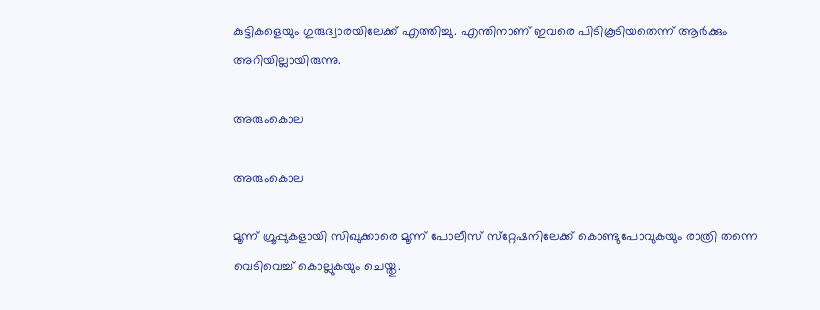കുട്ടികളെയും ഗുരുദ്വാരയിലേക്ക് എത്തിച്ചു. എന്തിനാണ് ഇവരെ പിടികൂടിയതെന്ന് ആര്‍ക്കും അറിയില്ലായിരുന്നു.

അരുംകൊല

അരുംകൊല

മൂന്ന് ഗ്രൂപ്പുകളായി സിഖുക്കാരെ മൂന്ന് പോലീസ് സ്‌റ്റേഷനിലേക്ക് കൊണ്ടുപോവുകയും രാത്രി തന്നെ വെടിവെച്ച് കൊല്ലുകയും ചെയ്തു.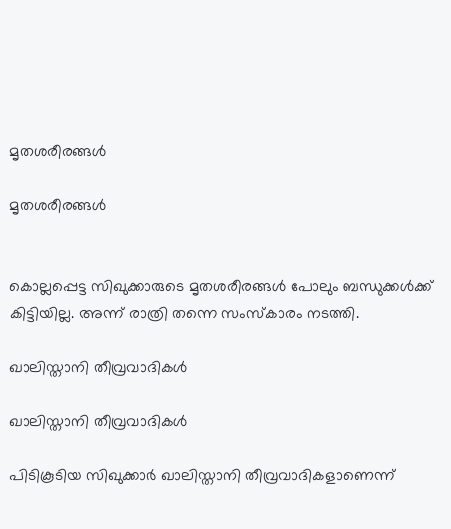മൃതശരീരങ്ങള്‍

മൃതശരീരങ്ങള്‍


കൊല്ലപ്പെട്ട സിഖുക്കാരുടെ മൃതശരീരങ്ങള്‍ പോലും ബന്ധുക്കള്‍ക്ക് കിട്ടിയില്ല. അന്ന് രാത്രി തന്നെ സംസ്‌കാരം നടത്തി.

ഖാലിസ്താനി തീവ്രവാദികള്‍

ഖാലിസ്താനി തീവ്രവാദികള്‍

പിടികൂടിയ സിഖുക്കാര്‍ ഖാലിസ്താനി തീവ്രവാദികളാണെന്ന്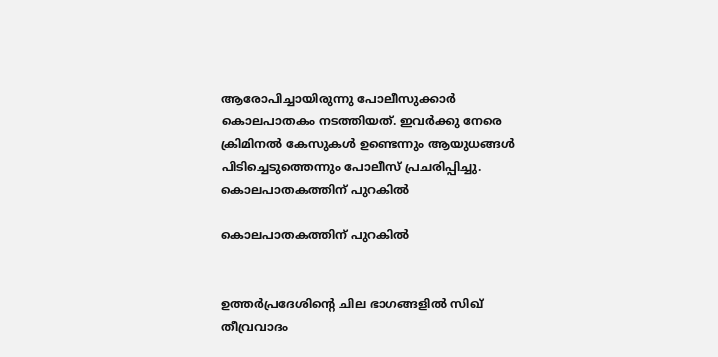ആരോപിച്ചായിരുന്നു പോലീസുക്കാര്‍ കൊലപാതകം നടത്തിയത്. ഇവര്‍ക്കു നേരെ ക്രിമിനല്‍ കേസുകള്‍ ഉണ്ടെന്നും ആയുധങ്ങള്‍ പിടിച്ചെടുത്തെന്നും പോലീസ് പ്രചരിപ്പിച്ചു.
കൊലപാതകത്തിന് പുറകില്‍

കൊലപാതകത്തിന് പുറകില്‍


ഉത്തര്‍പ്രദേശിന്റെ ചില ഭാഗങ്ങളില്‍ സിഖ് തീവ്രവാദം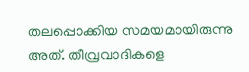തലപ്പൊക്കിയ സമയമായിരുന്നു അത്. തീവ്രവാദികളെ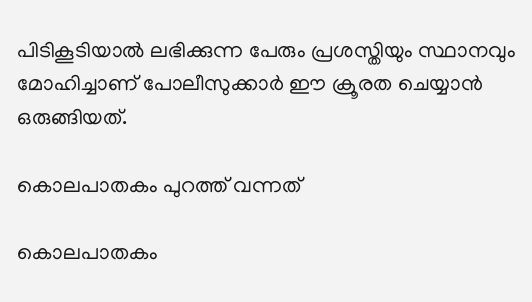പിടികൂടിയാല്‍ ലഭിക്കുന്ന പേരും പ്രശസ്തിയും സ്ഥാനവും മോഹിച്ചാണ് പോലീസുക്കാര്‍ ഈ ക്രൂരത ചെയ്യാന്‍ ഒരുങ്ങിയത്.

കൊലപാതകം പുറത്ത് വന്നത്

കൊലപാതകം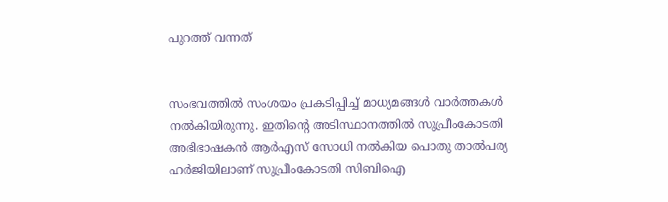പുറത്ത് വന്നത്


സംഭവത്തില്‍ സംശയം പ്രകടിപ്പിച്ച് മാധ്യമങ്ങള്‍ വാര്‍ത്തകള്‍ നല്‍കിയിരുന്നു. ഇതിന്റെ അടിസ്ഥാനത്തില്‍ സുപ്രീംകോടതി അഭിഭാഷകന്‍ ആര്‍എസ് സോധി നല്‍കിയ പൊതു താല്‍പര്യ ഹര്‍ജിയിലാണ് സുപ്രീംകോടതി സിബിഐ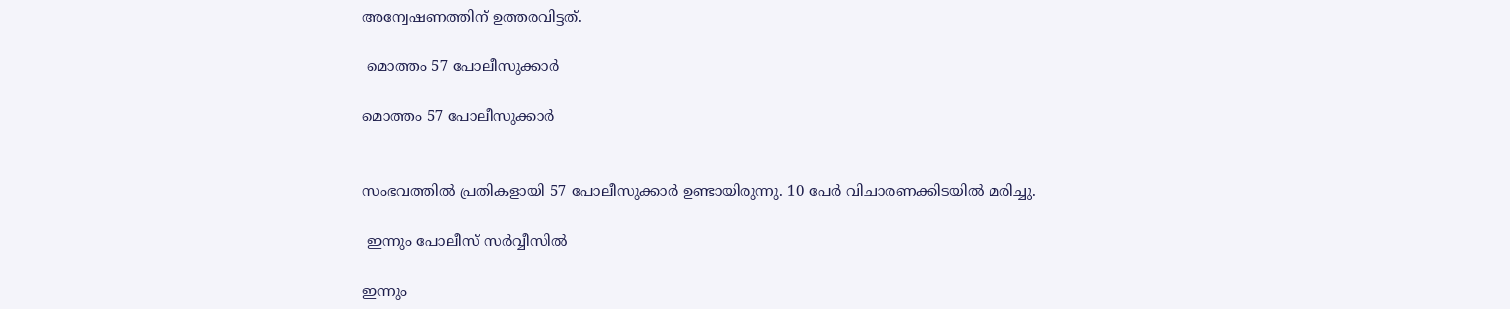അന്വേഷണത്തിന് ഉത്തരവിട്ടത്.

 മൊത്തം 57 പോലീസുക്കാര്‍

മൊത്തം 57 പോലീസുക്കാര്‍


സംഭവത്തില്‍ പ്രതികളായി 57 പോലീസുക്കാര്‍ ഉണ്ടായിരുന്നു. 10 പേര്‍ വിചാരണക്കിടയില്‍ മരിച്ചു.

 ഇന്നും പോലീസ് സര്‍വ്വീസില്‍

ഇന്നും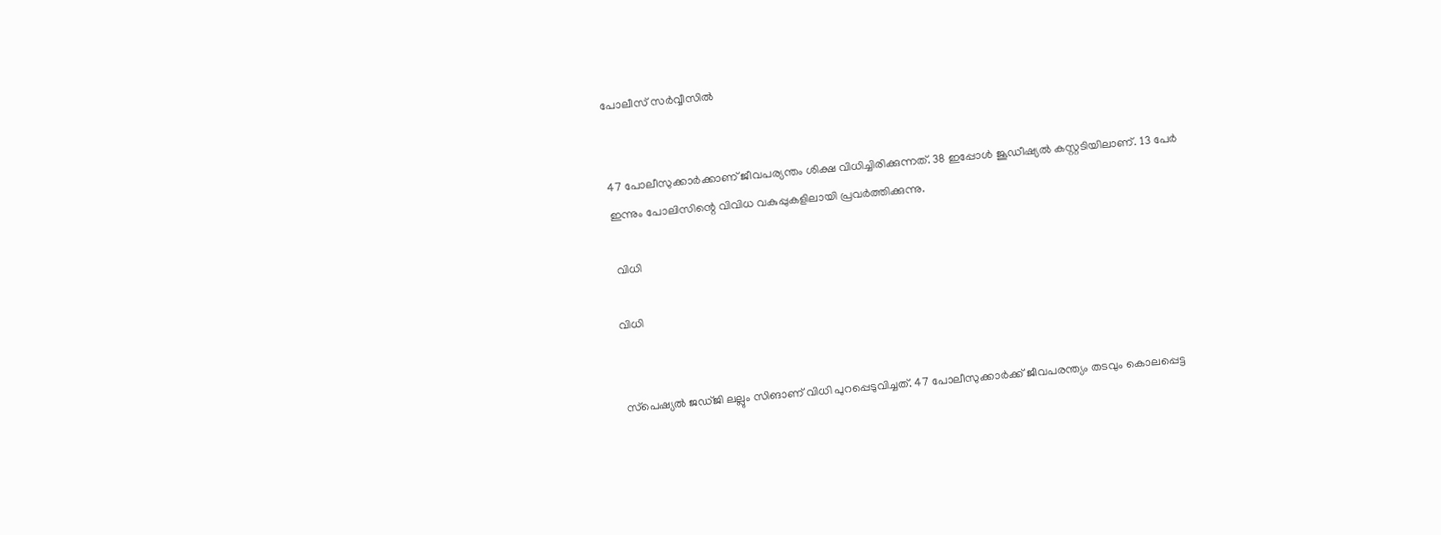പോലീസ് സര്‍വ്വീസില്‍


47 പോലീസുക്കാര്‍ക്കാണ് ജീവപര്യന്തം ശിക്ഷ വിധിച്ചിരിക്കുന്നത്. 38 ഇപ്പോള്‍ ജൂഡീഷ്യല്‍ കസ്റ്റടിയിലാണ്. 13 പേര്‍ ഇന്നും പോലിസിന്റെ വിവിധ വകുപ്പുകളിലായി പ്രവര്‍ത്തിക്കുന്നു.

 വിധി

വിധി


സ്‌പെഷ്യല്‍ ജഡ്ജി ലല്ലും സിങാണ് വിധി പുറപ്പെടുവിച്ചത്. 47 പോലീസുക്കാര്‍ക്ക് ജീവപരന്ത്യം തടവും കൊലപ്പെട്ട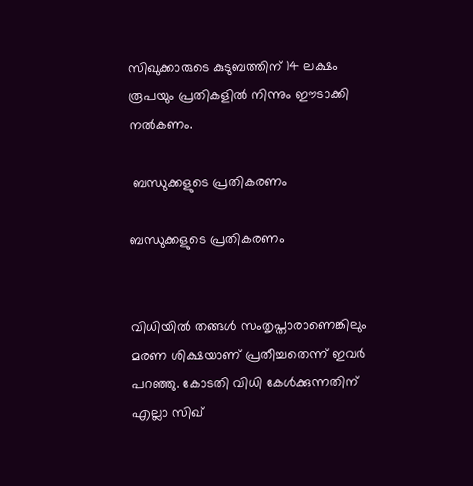സിഖുക്കാരുടെ കുടുബത്തിന് 14 ലക്ഷം രൂപയും പ്രതികളില്‍ നിന്നും ഈടാക്കി നല്‍കണം.

 ബന്ധുക്കളുടെ പ്രതികരണം

ബന്ധുക്കളുടെ പ്രതികരണം


വിധിയില്‍ തങ്ങള്‍ സംതൃപ്താരാണെങ്കിലും മരണ ശിക്ഷയാണ് പ്രതീച്ചതെന്ന് ഇവര്‍ പറഞ്ഞു. കോടതി വിധി കേള്‍ക്കുന്നതിന് എല്ലാ സിഖ്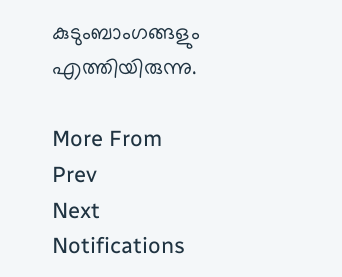കുടുംബാംഗങ്ങളും എത്തിയിരുന്നു.

More From
Prev
Next
Notifications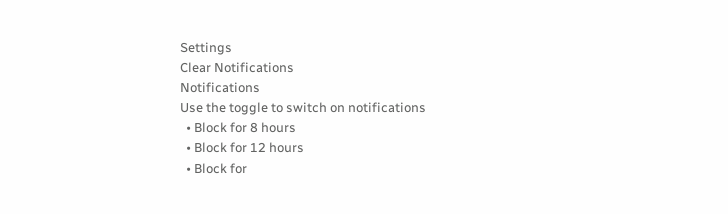Settings
Clear Notifications
Notifications
Use the toggle to switch on notifications
  • Block for 8 hours
  • Block for 12 hours
  • Block for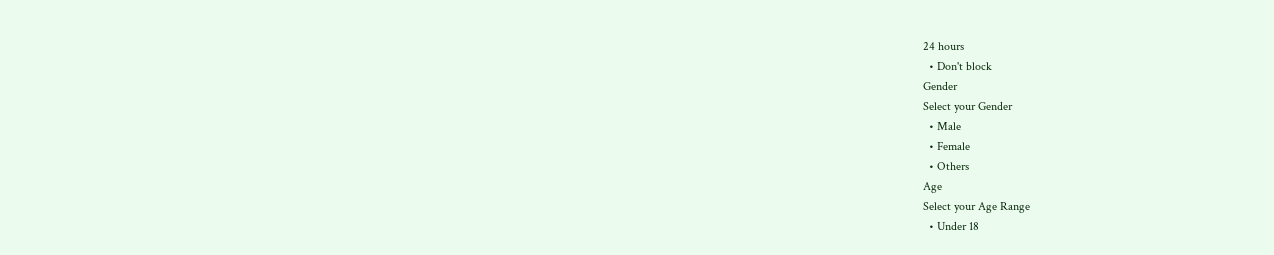24 hours
  • Don't block
Gender
Select your Gender
  • Male
  • Female
  • Others
Age
Select your Age Range
  • Under 18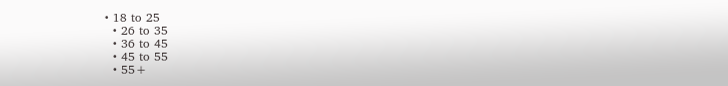• 18 to 25
  • 26 to 35
  • 36 to 45
  • 45 to 55
  • 55+